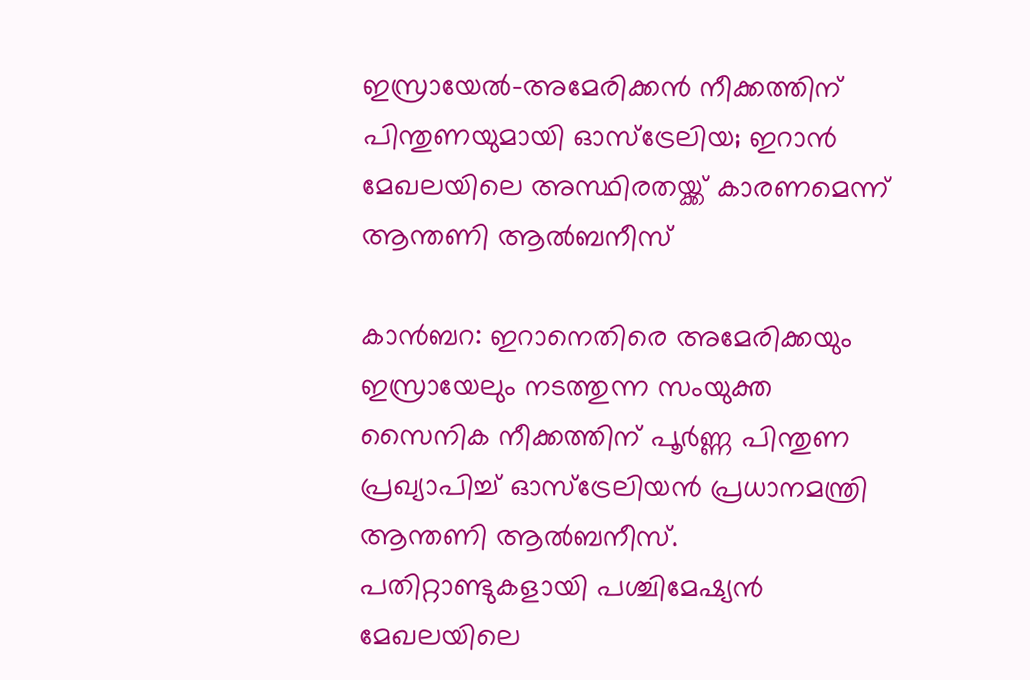ഇസ്രായേൽ-അമേരിക്കൻ നീക്കത്തിന് പിന്തുണയുമായി ഓസ്‌ട്രേലിയ; ഇറാൻ മേഖലയിലെ അസ്ഥിരതയ്ക്ക് കാരണമെന്ന് ആന്തണി ആൽബനീസ്

കാൻബറ: ഇറാനെതിരെ അമേരിക്കയും ഇസ്രായേലും നടത്തുന്ന സംയുക്ത സൈനിക നീക്കത്തിന് പൂർണ്ണ പിന്തുണ പ്രഖ്യാപിച്ച് ഓസ്‌ട്രേലിയൻ പ്രധാനമന്ത്രി ആന്തണി ആൽബനീസ്. പതിറ്റാണ്ടുകളായി പശ്ചിമേഷ്യൻ മേഖലയിലെ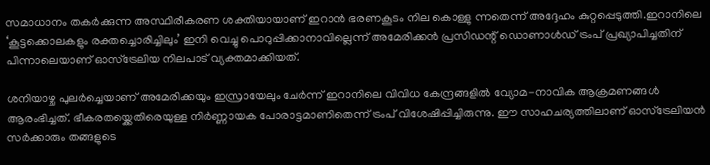സമാധാനം തകർക്കുന്ന അസ്ഥിരീകരണ ശക്തിയായാണ് ഇറാൻ ഭരണകൂടം നില കൊള്ളു ന്നതെന്ന് അദ്ദേഹം കുറ്റപ്പെടുത്തി.ഇറാനിലെ ‘കൂട്ടക്കൊലകളും രക്തച്ചൊരിച്ചിലും’ ഇനി വെച്ചു പൊറുപ്പിക്കാനാവില്ലെന്ന് അമേരിക്കൻ പ്രസിഡന്റ് ഡൊണാൾഡ് ട്രംപ് പ്രഖ്യാപിച്ചതിന് പിന്നാലെയാണ് ഓസ്‌ട്രേലിയ നിലപാട് വ്യക്തമാക്കിയത്.

ശനിയാഴ്ച പുലർച്ചെയാണ് അമേരിക്കയും ഇസ്രായേലും ചേർന്ന് ഇറാനിലെ വിവിധ കേന്ദ്രങ്ങളിൽ വ്യോമ-നാവിക ആക്രമണങ്ങൾ ആരംഭിച്ചത്. ഭീകരതയ്ക്കെതിരെയുള്ള നിർണ്ണായക പോരാട്ടമാണിതെന്ന് ട്രംപ് വിശേഷിപ്പിച്ചിരുന്നു. ഈ സാഹചര്യത്തിലാണ് ഓസ്‌ട്രേലിയൻ സർക്കാരും തങ്ങളുടെ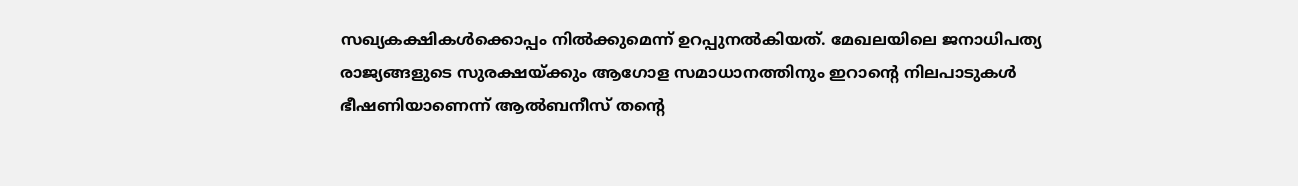സഖ്യകക്ഷികൾക്കൊപ്പം നിൽക്കുമെന്ന് ഉറപ്പുനൽകിയത്. മേഖലയിലെ ജനാധിപത്യ രാജ്യങ്ങളുടെ സുരക്ഷയ്ക്കും ആഗോള സമാധാനത്തിനും ഇറാന്റെ നിലപാടുകൾ ഭീഷണിയാണെന്ന് ആൽബനീസ് തന്റെ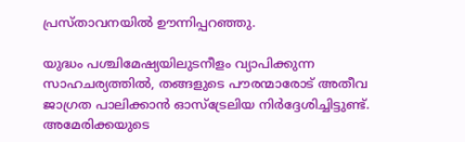പ്രസ്താവനയിൽ ഊന്നിപ്പറഞ്ഞു.

യുദ്ധം പശ്ചിമേഷ്യയിലുടനീളം വ്യാപിക്കുന്ന സാഹചര്യത്തിൽ, തങ്ങളുടെ പൗരന്മാരോട് അതീവ ജാഗ്രത പാലിക്കാൻ ഓസ്‌ട്രേലിയ നിർദ്ദേശിച്ചിട്ടുണ്ട്. അമേരിക്കയുടെ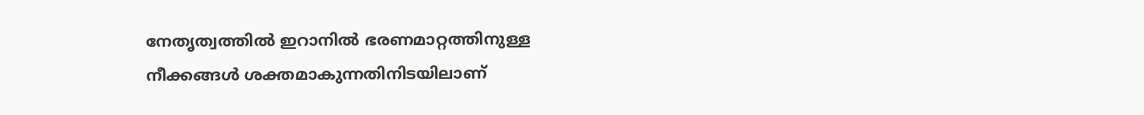നേതൃത്വത്തിൽ ഇറാനിൽ ഭരണമാറ്റത്തിനുള്ള നീക്കങ്ങൾ ശക്തമാകുന്നതിനിടയിലാണ്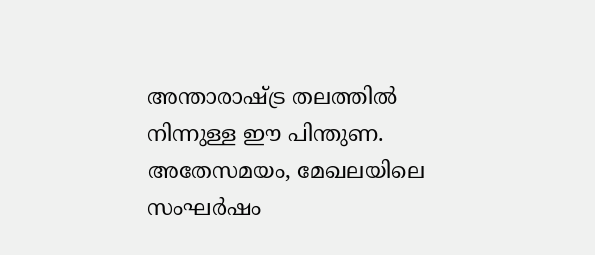അന്താരാഷ്ട്ര തലത്തിൽ നിന്നുള്ള ഈ പിന്തുണ. അതേസമയം, മേഖലയിലെ സംഘർഷം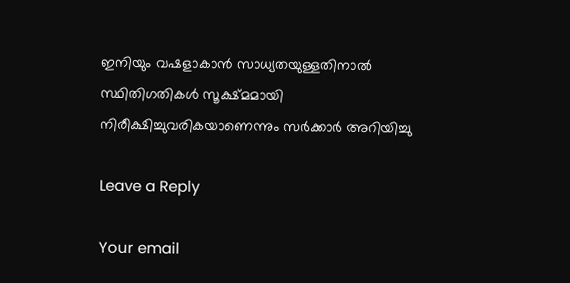ഇനിയും വഷളാകാൻ സാധ്യതയുള്ളതിനാൽ സ്ഥിതിഗതികൾ സൂക്ഷ്മമായി നിരീക്ഷിച്ചുവരികയാണെന്നും സർക്കാർ അറിയിച്ചു

Leave a Reply

Your email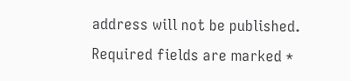address will not be published. Required fields are marked *